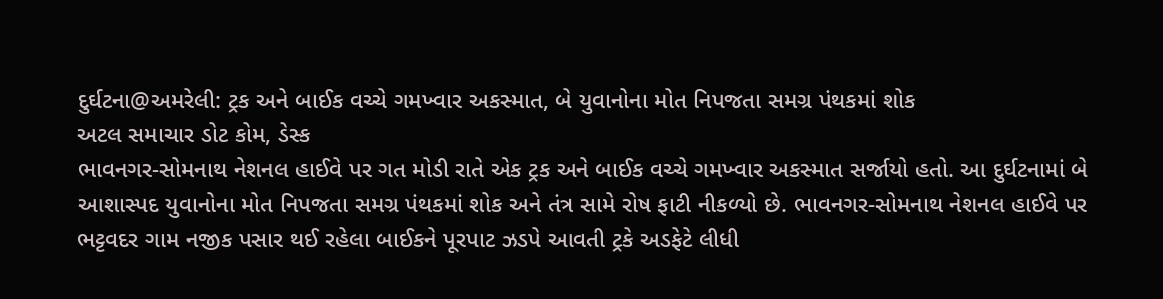દુર્ઘટના@અમરેલી: ટ્રક અને બાઈક વચ્ચે ગમખ્વાર અકસ્માત, બે યુવાનોના મોત નિપજતા સમગ્ર પંથકમાં શોક
અટલ સમાચાર ડોટ કોમ, ડેસ્ક
ભાવનગર-સોમનાથ નેશનલ હાઈવે પર ગત મોડી રાતે એક ટ્રક અને બાઈક વચ્ચે ગમખ્વાર અકસ્માત સર્જાયો હતો. આ દુર્ઘટનામાં બે આશાસ્પદ યુવાનોના મોત નિપજતા સમગ્ર પંથકમાં શોક અને તંત્ર સામે રોષ ફાટી નીકળ્યો છે. ભાવનગર-સોમનાથ નેશનલ હાઈવે પર ભટ્ટવદર ગામ નજીક પસાર થઈ રહેલા બાઈકને પૂરપાટ ઝડપે આવતી ટ્રકે અડફેટે લીધી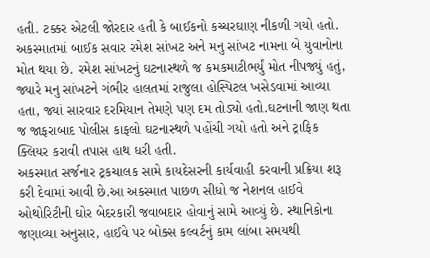હતી. ટક્કર એટલી જોરદાર હતી કે બાઈકનો કચ્ચરઘાણ નીકળી ગયો હતો. અકસ્માતમાં બાઈક સવાર રમેશ સાંખટ અને મનુ સાંખટ નામના બે યુવાનોના મોત થયા છે. રમેશ સાંખટનું ઘટનાસ્થળે જ કમકમાટીભર્યું મોત નીપજ્યું હતું, જ્યારે મનુ સાંખટને ગંભીર હાલતમાં રાજુલા હોસ્પિટલ ખસેડવામાં આવ્યા હતા, જ્યાં સારવાર દરમિયાન તેમણે પણ દમ તોડ્યો હતો.ઘટનાની જાણ થતા જ જાફરાબાદ પોલીસ કાફલો ઘટનાસ્થળે પહોંચી ગયો હતો અને ટ્રાફિક ક્લિયર કરાવી તપાસ હાથ ધરી હતી.
અકસ્માત સર્જનાર ટ્રકચાલક સામે કાયદેસરની કાર્યવાહી કરવાની પ્રક્રિયા શરૂ કરી દેવામાં આવી છે.આ અકસ્માત પાછળ સીધો જ નેશનલ હાઈવે ઓથોરિટીની ઘોર બેદરકારી જવાબદાર હોવાનું સામે આવ્યું છે. સ્થાનિકોના જણાવ્યા અનુસાર, હાઈવે પર બોક્સ કલ્વર્ટનું કામ લાંબા સમયથી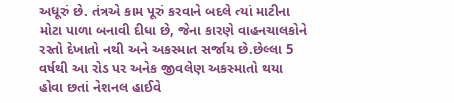અધૂરું છે. તંત્રએ કામ પૂરું કરવાને બદલે ત્યાં માટીના મોટા પાળા બનાવી દીધા છે, જેના કારણે વાહનચાલકોને રસ્તો દેખાતો નથી અને અકસ્માત સર્જાય છે.છેલ્લા 5 વર્ષથી આ રોડ પર અનેક જીવલેણ અકસ્માતો થયા હોવા છતાં નેશનલ હાઈવે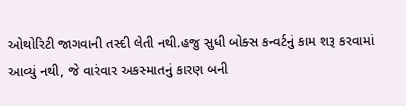ઓથોરિટી જાગવાની તસ્દી લેતી નથી.હજુ સુધી બોક્સ કન્વર્ટનું કામ શરૂ કરવામાં આવ્યું નથી, જે વારંવાર અકસ્માતનું કારણ બની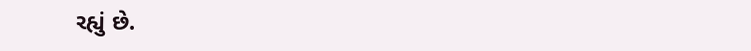રહ્યું છે.